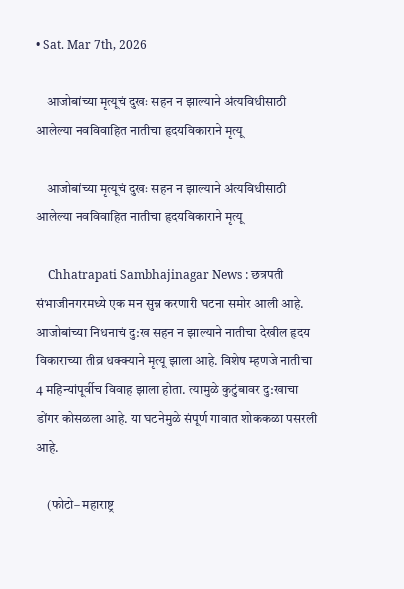• Sat. Mar 7th, 2026

    आजोबांच्या मृत्यूचं दुखः सहन न झाल्याने अंत्यविधीसाठी आलेल्या नवविवाहित नातीचा हृदयविकाराने मृत्यू

    आजोबांच्या मृत्यूचं दुखः सहन न झाल्याने अंत्यविधीसाठी आलेल्या नवविवाहित नातीचा हृदयविकाराने मृत्यू

    Chhatrapati Sambhajinagar News : छत्रपती संभाजीनगरमध्ये एक मन सुन्न करणारी घटना समोर आली आहे. आजोबांच्या निधनाचं दु:ख सहन न झाल्याने नातीचा देखील हृदय विकाराच्या तीव्र धक्क्याने मृत्यू झाला आहे. विशेष म्हणजे नातीचा 4 महिन्यांपूर्वीच विवाह झाला होता. त्यामुळे कुटुंबावर दु:खाचा डोंगर कोसळला आहे. या घटनेमुळे संपूर्ण गावात शोककळा पसरली आहे.

    (फोटो– महाराष्ट्र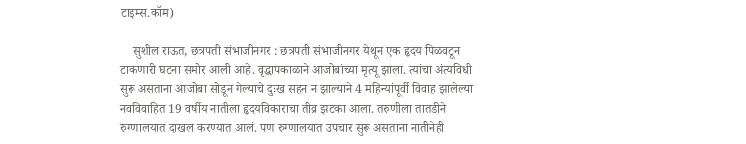टाइम्स.कॉम)

    सुशील राऊत, छत्रपती संभाजीनगर : छत्रपती संभाजीनगर येथून एक हृदय पिळवटून टाकणारी घटना समोर आली आहे. वृद्धापकाळाने आजोबांच्या मृत्यू झाला. त्यांचा अंत्यविधी सुरू असताना आजोबा सोडून गेल्याचे दुःख सहन न झाल्याने 4 महिन्यांपूर्वी विवाह झालेल्या नवविवाहित 19 वर्षीय नातीला हृदयविकाराचा तीव्र झटका आला. तरुणीला तातडीने रुग्णालयात दाखल करण्यात आलं. पण रुग्णालयात उपचार सुरू असताना नातीनेही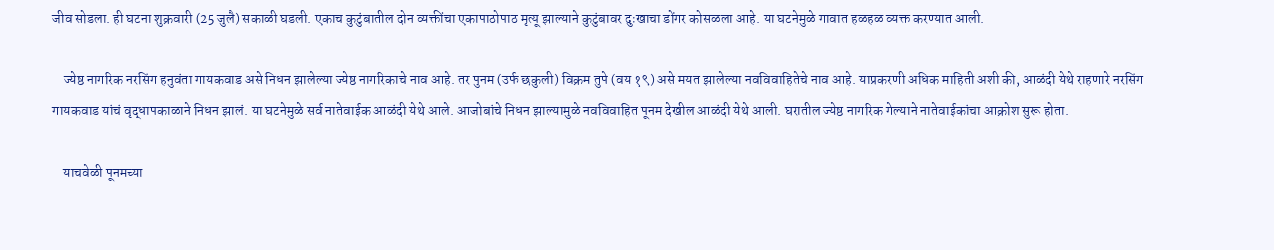जीव सोडला. ही घटना शुक्रवारी (25 जुलै) सकाळी घडली. एकाच कुटुंबातील दोन व्यक्तींचा एकापाठोपाठ मृत्यू झाल्याने कुटुंबावर दुःखाचा डोंगर कोसळला आहे. या घटनेमुळे गावात हळहळ व्यक्त करण्यात आली.

    ज्येष्ठ नागरिक नरसिंग हनुवंता गायकवाड असे निधन झालेल्या ज्येष्ठ नागरिकाचे नाव आहे. तर पुनम (उर्फ छकुली) विक्रम तुपे (वय १९) असे मयत झालेल्या नवविवाहितेचे नाव आहे. याप्रकरणी अधिक माहिती अशी की, आळंदी येथे राहणारे नरसिंग गायकवाड यांचं वृद्धापकाळाने निधन झालं. या घटनेमुळे सर्व नातेवाईक आळंदी येथे आले. आजोबांचे निधन झाल्यामुळे नवविवाहित पूनम देखील आळंदी येथे आली. घरातील ज्येष्ठ नागरिक गेल्याने नातेवाईकांचा आक्रोश सुरू होता.

    याचवेळी पूनमच्या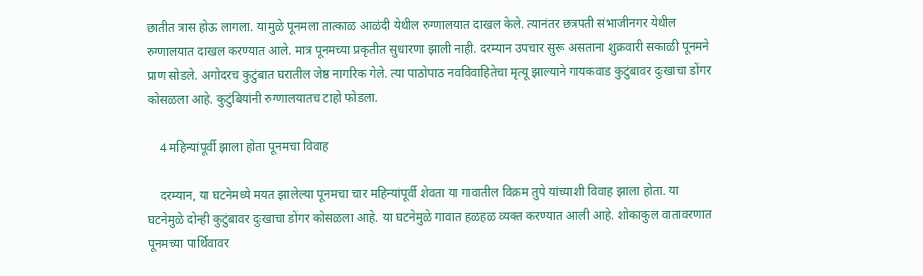छातीत त्रास होऊ लागला. यामुळे पूनमला तात्काळ आळंदी येथील रुग्णालयात दाखल केले. त्यानंतर छत्रपती संभाजीनगर येथील रुग्णालयात दाखल करण्यात आले. मात्र पूनमच्या प्रकृतीत सुधारणा झाली नाही. दरम्यान उपचार सुरू असताना शुक्रवारी सकाळी पूनमने प्राण सोडले. अगोदरच कुटुंबात घरातील जेष्ठ नागरिक गेले. त्या पाठोपाठ नवविवाहितेचा मृत्यू झाल्याने गायकवाड कुटुंबावर दुःखाचा डोंगर कोसळला आहे. कुटुंबियांनी रुग्णालयातच टाहो फोडला.

    4 महिन्यांपूर्वी झाला होता पूनमचा विवाह

    दरम्यान, या घटनेमध्ये मयत झालेल्या पूनमचा चार महिन्यांपूर्वी शेवता या गावातील विक्रम तुपे यांच्याशी विवाह झाला होता. या घटनेमुळे दोन्ही कुटुंबावर दुःखाचा डोंगर कोसळला आहे. या घटनेमुळे गावात हळहळ व्यक्त करण्यात आली आहे. शोकाकुल वातावरणात पूनमच्या पार्थिवावर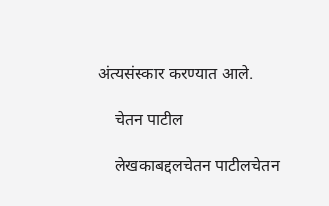अंत्यसंस्कार करण्यात आले.

    चेतन पाटील

    लेखकाबद्दलचेतन पाटीलचेतन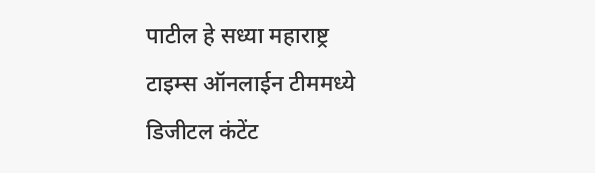पाटील हे सध्या महाराष्ट्र टाइम्स ऑनलाईन टीममध्ये डिजीटल कंटेंट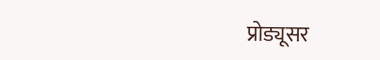प्रोड्यूसर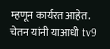म्हणून कार्यरत आहेत. चेतन यांनी याआधी tv9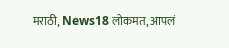मराठी, News18 लोकमत, आपलं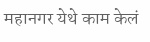महानगर येथे काम केलं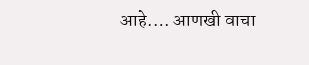आहे.… आणखी वाचा